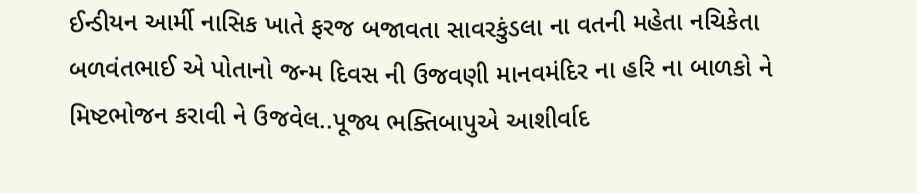ઈન્ડીયન આર્મી નાસિક ખાતે ફરજ બજાવતા સાવરકુંડલા ના વતની મહેતા નચિકેતા બળવંતભાઈ એ પોતાનો જન્મ દિવસ ની ઉજવણી માનવમંદિર ના હરિ ના બાળકો ને મિષ્ટભોજન કરાવી ને ઉજવેલ..પૂજ્ય ભક્તિબાપુએ આશીર્વાદ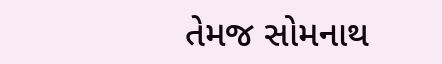તેમજ સોમનાથ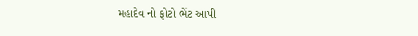મહાદેવ નો ફોટો ભેંટ આપી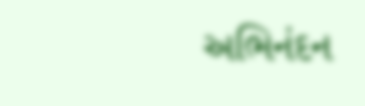અભિનંદન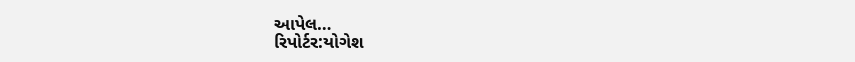આપેલ…
રિપોર્ટર:યોગેશ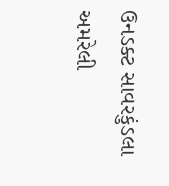ઉનડક્ટ સાવરકુંડલા અમરેલી